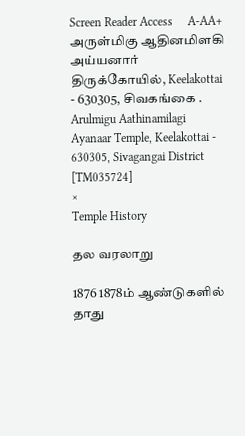Screen Reader Access     A-AA+
அருள்மிகு ஆதினமிளகி அய்யனார் திருக்கோயில், Keelakottai - 630305, சிவகங்கை .
Arulmigu Aathinamilagi Ayanaar Temple, Keelakottai - 630305, Sivagangai District [TM035724]
×
Temple History

தல வரலாறு

1876 1878ம் ஆண்டுகளில் தாது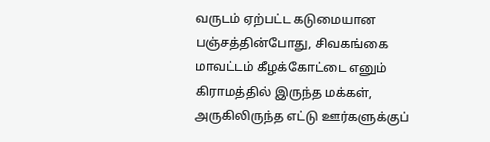வருடம் ஏற்பட்ட கடுமையான பஞ்சத்தின்போது, சிவகங்கை மாவட்டம் கீழக்கோட்டை எனும் கிராமத்தில் இருந்த மக்கள், அருகிலிருந்த எட்டு ஊர்களுக்குப்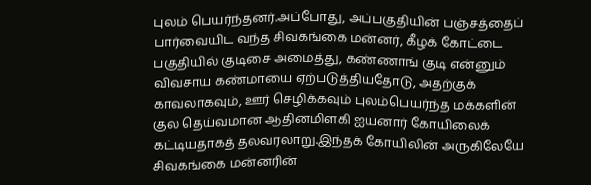புலம் பெயர்ந்தனர்.அப்போது, அப்பகுதியின் பஞ்சத்தைப் பார்வையிட வந்த சிவகங்கை மன்னர், கீழக் கோட்டை பகுதியில் குடிசை அமைத்து, கண்ணாங் குடி என்னும் விவசாய கண்மாயை ஏற்படுத்தியதோடு, அதற்குக் காவலாகவும், ஊர் செழிக்கவும் புலம்பெயர்ந்த மக்களின் குல தெய்வமான ஆதினமிளகி ஐயனார் கோயிலைக் கட்டியதாகத் தலவரலாறு.இந்தக் கோயிலின் அருகிலேயே சிவகங்கை மன்னரின்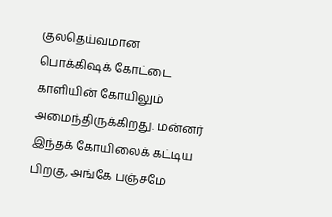குலதெய்வமான பொக்கிஷக் கோட்டை காளியின் கோயிலும் அமைந்திருக்கிறது. மன்னர் இந்தக் கோயிலைக் கட்டிய பிறகு, அங்கே பஞ்சமே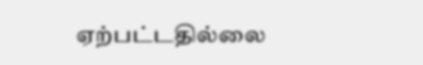ஏற்பட்டதில்லை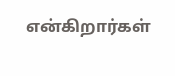என்கிறார்கள்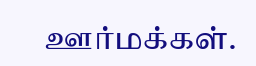ஊர்மக்கள்.